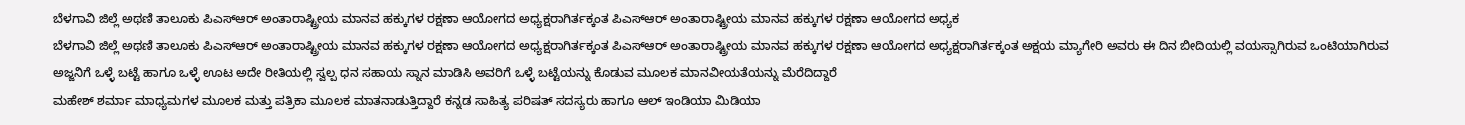ಬೆಳಗಾವಿ ಜಿಲ್ಲೆ ಅಥಣಿ ತಾಲೂಕು ಪಿಎಸ್ಆರ್ ಅಂತಾರಾಷ್ಟ್ರೀಯ ಮಾನವ ಹಕ್ಕುಗಳ ರಕ್ಷಣಾ ಆಯೋಗದ ಅಧ್ಯಕ್ಷರಾಗಿರ್ತಕ್ಕಂತ ಪಿಎಸ್ಆರ್ ಅಂತಾರಾಷ್ಟ್ರೀಯ ಮಾನವ ಹಕ್ಕುಗಳ ರಕ್ಷಣಾ ಆಯೋಗದ ಅಧ್ಯಕ
ಬೆಳಗಾವಿ ಜಿಲ್ಲೆ ಅಥಣಿ ತಾಲೂಕು ಪಿಎಸ್ಆರ್ ಅಂತಾರಾಷ್ಟ್ರೀಯ ಮಾನವ ಹಕ್ಕುಗಳ ರಕ್ಷಣಾ ಆಯೋಗದ ಅಧ್ಯಕ್ಷರಾಗಿರ್ತಕ್ಕಂತ ಪಿಎಸ್ಆರ್ ಅಂತಾರಾಷ್ಟ್ರೀಯ ಮಾನವ ಹಕ್ಕುಗಳ ರಕ್ಷಣಾ ಆಯೋಗದ ಅಧ್ಯಕ್ಷರಾಗಿರ್ತಕ್ಕಂತ ಅಕ್ಷಯ ಮ್ಯಾಗೇರಿ ಅವರು ಈ ದಿನ ಬೀದಿಯಲ್ಲಿ ವಯಸ್ಸಾಗಿರುವ ಒಂಟಿಯಾಗಿರುವ ಅಜ್ಜನಿಗೆ ಒಳ್ಳೆ ಬಟ್ಟೆ ಹಾಗೂ ಒಳ್ಳೆ ಊಟ ಅದೇ ರೀತಿಯಲ್ಲಿ ಸ್ವಲ್ಪ ಧನ ಸಹಾಯ ಸ್ನಾನ ಮಾಡಿಸಿ ಅವರಿಗೆ ಒಳ್ಳೆ ಬಟ್ಟೆಯನ್ನು ಕೊಡುವ ಮೂಲಕ ಮಾನವೀಯತೆಯನ್ನು ಮೆರೆದಿದ್ದಾರೆ
ಮಹೇಶ್ ಶರ್ಮಾ ಮಾಧ್ಯಮಗಳ ಮೂಲಕ ಮತ್ತು ಪತ್ರಿಕಾ ಮೂಲಕ ಮಾತನಾಡುತ್ತಿದ್ದಾರೆ ಕನ್ನಡ ಸಾಹಿತ್ಯ ಪರಿಷತ್ ಸದಸ್ಯರು ಹಾಗೂ ಆಲ್ ಇಂಡಿಯಾ ಮಿಡಿಯಾ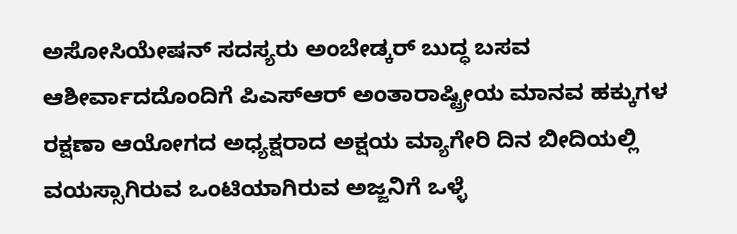ಅಸೋಸಿಯೇಷನ್ ಸದಸ್ಯರು ಅಂಬೇಡ್ಕರ್ ಬುದ್ಧ ಬಸವ ಆಶೀರ್ವಾದದೊಂದಿಗೆ ಪಿಎಸ್ಆರ್ ಅಂತಾರಾಷ್ಟ್ರೀಯ ಮಾನವ ಹಕ್ಕುಗಳ ರಕ್ಷಣಾ ಆಯೋಗದ ಅಧ್ಯಕ್ಷರಾದ ಅಕ್ಷಯ ಮ್ಯಾಗೇರಿ ದಿನ ಬೀದಿಯಲ್ಲಿ ವಯಸ್ಸಾಗಿರುವ ಒಂಟಿಯಾಗಿರುವ ಅಜ್ಜನಿಗೆ ಒಳ್ಳೆ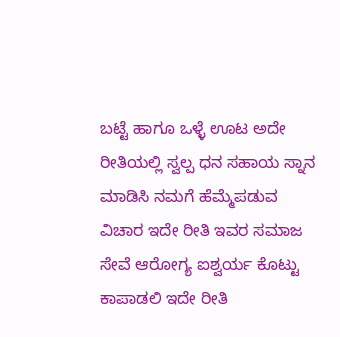ಬಟ್ಟೆ ಹಾಗೂ ಒಳ್ಳೆ ಊಟ ಅದೇ ರೀತಿಯಲ್ಲಿ ಸ್ವಲ್ಪ ಧನ ಸಹಾಯ ಸ್ನಾನ ಮಾಡಿಸಿ ನಮಗೆ ಹೆಮ್ಮೆಪಡುವ ವಿಚಾರ ಇದೇ ರೀತಿ ಇವರ ಸಮಾಜ ಸೇವೆ ಆರೋಗ್ಯ ಐಶ್ವರ್ಯ ಕೊಟ್ಟು ಕಾಪಾಡಲಿ ಇದೇ ರೀತಿ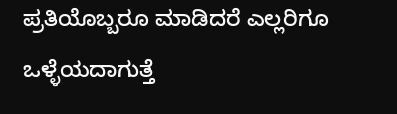ಪ್ರತಿಯೊಬ್ಬರೂ ಮಾಡಿದರೆ ಎಲ್ಲರಿಗೂ ಒಳ್ಳೆಯದಾಗುತ್ತೆ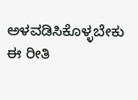ಅಳವಡಿಸಿಕೊಳ್ಳಬೇಕು ಈ ರೀತಿ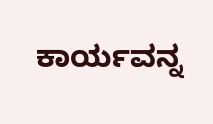ಕಾರ್ಯವನ್ನ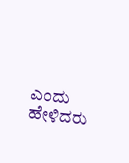ಎಂದು ಹೇಳಿದರು